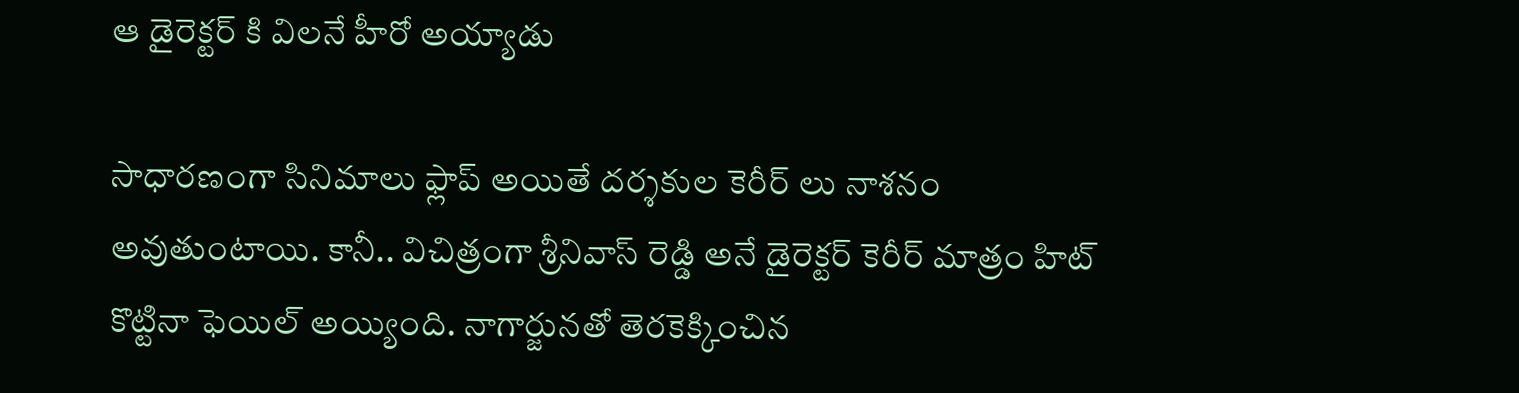ఆ డైరెక్టర్ కి విలనే హీరో అయ్యాడు

సాధారణంగా సినిమాలు ఫ్లాప్ అయితే దర్శకుల కెరీర్ లు నాశనం అవుతుంటాయి. కానీ.. విచిత్రంగా శ్రీనివాస్ రెడ్డి అనే డైరెక్టర్ కెరీర్ మాత్రం హిట్ కొట్టినా ఫెయిల్ అయ్యింది. నాగార్జునతో తెరకెక్కించిన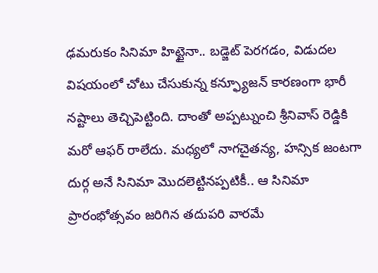ఢమరుకం సినిమా హిట్టైనా.. బడ్జెట్ పెరగడం, విడుదల విషయంలో చోటు చేసుకున్న కన్ఫ్యూజన్ కారణంగా భారీ నష్టాలు తెచ్చిపెట్టింది. దాంతో అప్పట్నుంచి శ్రీనివాస్ రెడ్డికి మరో ఆఫర్ రాలేదు. మధ్యలో నాగచైతన్య, హన్సిక జంటగా దుర్గ అనే సినిమా మొదలెట్టినప్పటికీ.. ఆ సినిమా ప్రారంభోత్సవం జరిగిన తదుపరి వారమే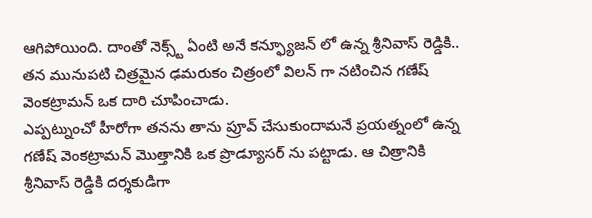ఆగిపోయింది. దాంతో నెక్స్ట్ ఏంటి అనే కన్ఫ్యూజన్ లో ఉన్న శ్రీనివాస్ రెడ్డికి.. తన మునుపటి చిత్రమైన ఢమరుకం చిత్రంలో విలన్ గా నటించిన గణేష్ వెంకట్రామన్ ఒక దారి చూపించాడు.
ఎప్పట్నుంచో హీరోగా తనను తాను ప్రూవ్ చేసుకుందామనే ప్రయత్నంలో ఉన్న గణేష్ వెంకట్రామన్ మొత్తానికి ఒక ప్రొడ్యూసర్ ను పట్టాడు. ఆ చిత్రానికి శ్రీనివాస్ రెడ్డికి దర్శకుడిగా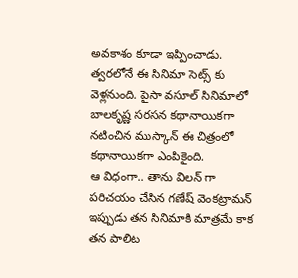అవకాశం కూడా ఇప్పించాడు. త్వరలోనే ఈ సినిమా సెట్స్ కు వెళ్లనుంది. పైసా వసూల్ సినిమాలో బాలకృష్ణ సరసన కథానాయికగా నటించిన ముస్కాన్ ఈ చిత్రంలో కథానాయికగా ఎంపికైంది.
ఆ విధంగా.. తాను విలన్ గా పరిచయం చేసిన గణేష్ వెంకట్రామన్ ఇప్పుడు తన సినిమాకి మాత్రమే కాక తన పాలిట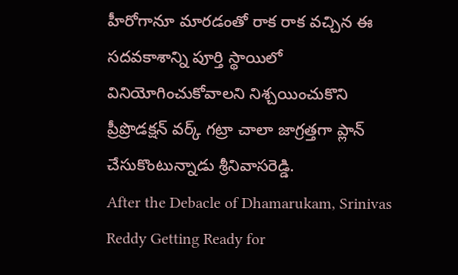హీరోగానూ మారడంతో రాక రాక వచ్చిన ఈ సదవకాశాన్ని పూర్తి స్థాయిలో వినియోగించుకోవాలని నిశ్చయించుకొని ప్రీప్రొడక్షన్ వర్క్ గట్రా చాలా జాగ్రత్తగా ప్లాన్ చేసుకొంటున్నాడు శ్రీనివాసరెడ్డి.
After the Debacle of Dhamarukam, Srinivas Reddy Getting Ready for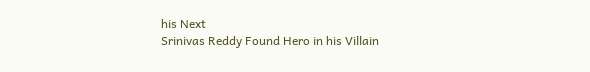his Next
Srinivas Reddy Found Hero in his Villain